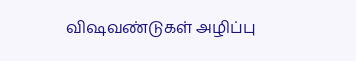விஷவண்டுகள் அழிப்பு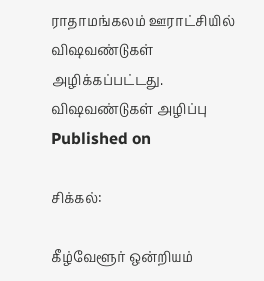ராதாமங்கலம் ஊராட்சியில் விஷவண்டுகள் அழிக்கப்பட்டது.
விஷவண்டுகள் அழிப்பு
Published on

சிக்கல்:

கீழ்வேளூர் ஒன்றியம்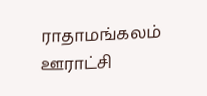ராதாமங்கலம் ஊராட்சி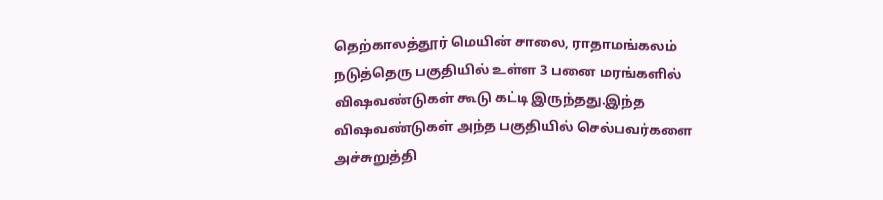தெற்காலத்தூர் மெயின் சாலை, ராதாமங்கலம் நடுத்தெரு பகுதியில் உள்ள 3 பனை மரங்களில் விஷவண்டுகள் கூடு கட்டி இருந்தது.இந்த விஷவண்டுகள் அந்த பகுதியில் செல்பவர்களை அச்சுறுத்தி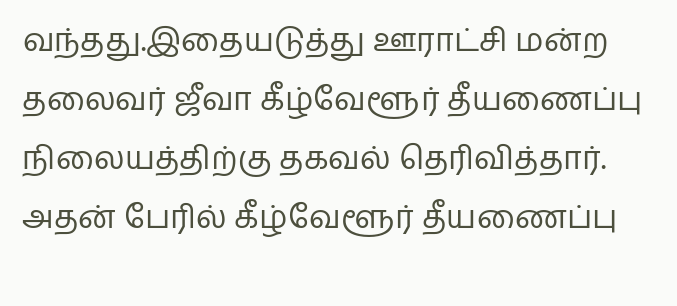வந்தது.இதையடுத்து ஊராட்சி மன்ற தலைவர் ஜீவா கீழ்வேளூர் தீயணைப்பு நிலையத்திற்கு தகவல் தெரிவித்தார். அதன் பேரில் கீழ்வேளூர் தீயணைப்பு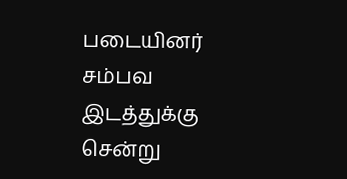படையினர் சம்பவ இடத்துக்கு சென்று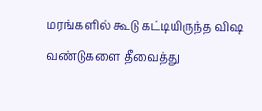மரங்களில் கூடு கட்டியிருந்த விஷ வண்டுகளை தீவைத்து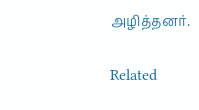அழித்தனர்.

Related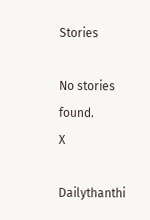Stories

No stories found.
X

Dailythanthi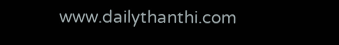www.dailythanthi.com